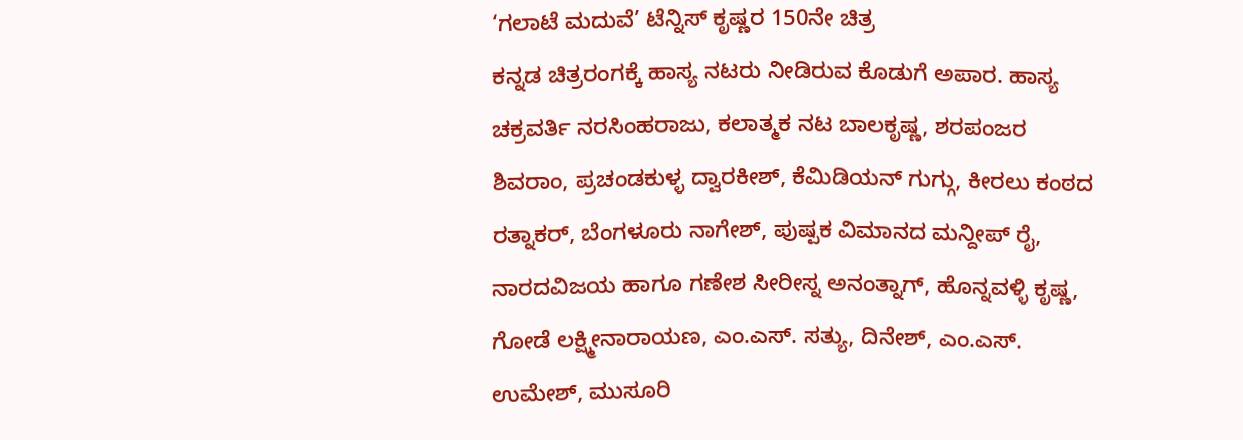‘ಗಲಾಟೆ ಮದುವೆ’ ಟೆನ್ನಿಸ್ ಕೃಷ್ಣರ 150ನೇ ಚಿತ್ರ
ಕನ್ನಡ ಚಿತ್ರರಂಗಕ್ಕೆ ಹಾಸ್ಯ ನಟರು ನೀಡಿರುವ ಕೊಡುಗೆ ಅಪಾರ. ಹಾಸ್ಯ ಚಕ್ರವರ್ತಿ ನರಸಿಂಹರಾಜು, ಕಲಾತ್ಮಕ ನಟ ಬಾಲಕೃಷ್ಣ, ಶರಪಂಜರ ಶಿವರಾಂ, ಪ್ರಚಂಡಕುಳ್ಳ ದ್ವಾರಕೀಶ್, ಕೆಮಿಡಿಯನ್ ಗುಗ್ಗು, ಕೀರಲು ಕಂಠದ ರತ್ನಾಕರ್, ಬೆಂಗಳೂರು ನಾಗೇಶ್, ಪುಷ್ಪಕ ವಿಮಾನದ ಮನ್ದೀಪ್ ರೈ, ನಾರದವಿಜಯ ಹಾಗೂ ಗಣೇಶ ಸೀರೀಸ್ನ ಅನಂತ್ನಾಗ್, ಹೊನ್ನವಳ್ಳಿ ಕೃಷ್ಣ, ಗೋಡೆ ಲಕ್ಷ್ಮೀನಾರಾಯಣ, ಎಂ.ಎಸ್. ಸತ್ಯು, ದಿನೇಶ್, ಎಂ.ಎಸ್. ಉಮೇಶ್, ಮುಸೂರಿ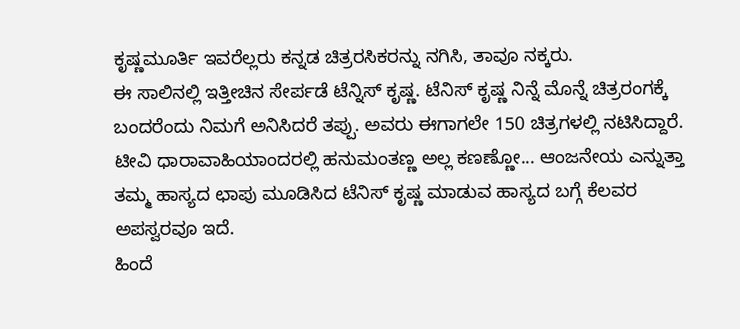ಕೃಷ್ಣಮೂರ್ತಿ ಇವರೆಲ್ಲರು ಕನ್ನಡ ಚಿತ್ರರಸಿಕರನ್ನು ನಗಿಸಿ, ತಾವೂ ನಕ್ಕರು.
ಈ ಸಾಲಿನಲ್ಲಿ ಇತ್ತೀಚಿನ ಸೇರ್ಪಡೆ ಟೆನ್ನಿಸ್ ಕೃಷ್ಣ. ಟೆನಿಸ್ ಕೃಷ್ಣ ನಿನ್ನೆ ಮೊನ್ನೆ ಚಿತ್ರರಂಗಕ್ಕೆ ಬಂದರೆಂದು ನಿಮಗೆ ಅನಿಸಿದರೆ ತಪ್ಪು. ಅವರು ಈಗಾಗಲೇ 150 ಚಿತ್ರಗಳಲ್ಲಿ ನಟಿಸಿದ್ದಾರೆ. ಟೀವಿ ಧಾರಾವಾಹಿಯಾಂದರಲ್ಲಿ ಹನುಮಂತಣ್ಣ ಅಲ್ಲ ಕಣಣ್ಣೋ... ಆಂಜನೇಯ ಎನ್ನುತ್ತಾ ತಮ್ಮ ಹಾಸ್ಯದ ಛಾಪು ಮೂಡಿಸಿದ ಟೆನಿಸ್ ಕೃಷ್ಣ ಮಾಡುವ ಹಾಸ್ಯದ ಬಗ್ಗೆ ಕೆಲವರ ಅಪಸ್ವರವೂ ಇದೆ.
ಹಿಂದೆ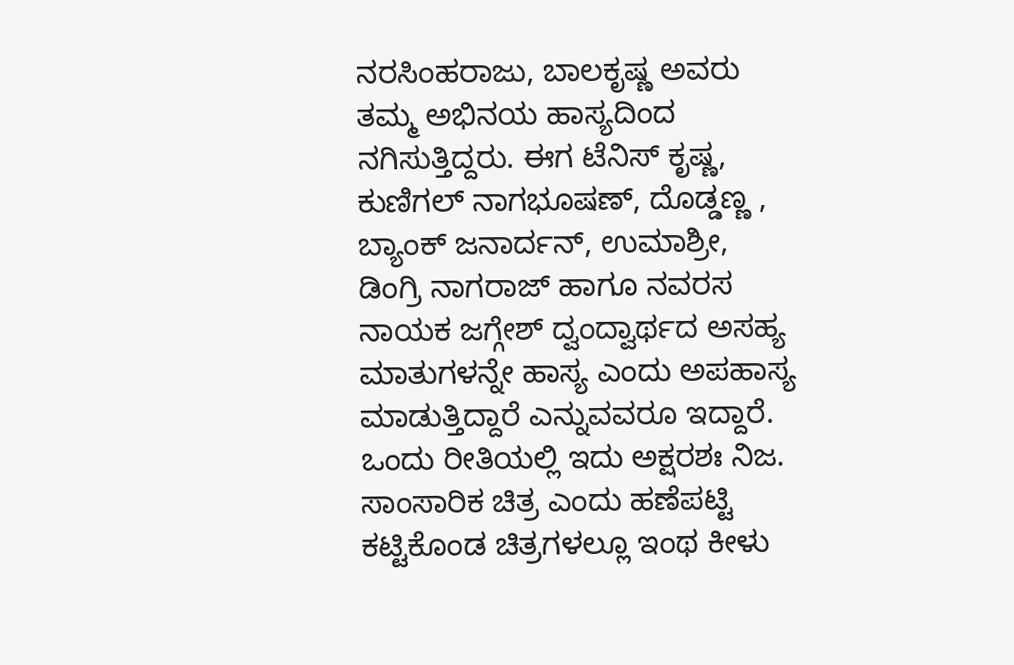ನರಸಿಂಹರಾಜು, ಬಾಲಕೃಷ್ಣ ಅವರು ತಮ್ಮ ಅಭಿನಯ ಹಾಸ್ಯದಿಂದ ನಗಿಸುತ್ತಿದ್ದರು. ಈಗ ಟೆನಿಸ್ ಕೃಷ್ಣ, ಕುಣಿಗಲ್ ನಾಗಭೂಷಣ್, ದೊಡ್ಡಣ್ಣ , ಬ್ಯಾಂಕ್ ಜನಾರ್ದನ್, ಉಮಾಶ್ರೀ, ಡಿಂಗ್ರಿ ನಾಗರಾಜ್ ಹಾಗೂ ನವರಸ ನಾಯಕ ಜಗ್ಗೇಶ್ ದ್ವಂದ್ವಾರ್ಥದ ಅಸಹ್ಯ ಮಾತುಗಳನ್ನೇ ಹಾಸ್ಯ ಎಂದು ಅಪಹಾಸ್ಯ ಮಾಡುತ್ತಿದ್ದಾರೆ ಎನ್ನುವವರೂ ಇದ್ದಾರೆ.
ಒಂದು ರೀತಿಯಲ್ಲಿ ಇದು ಅಕ್ಷರಶಃ ನಿಜ. ಸಾಂಸಾರಿಕ ಚಿತ್ರ ಎಂದು ಹಣೆಪಟ್ಟಿ ಕಟ್ಟಿಕೊಂಡ ಚಿತ್ರಗಳಲ್ಲೂ ಇಂಥ ಕೀಳು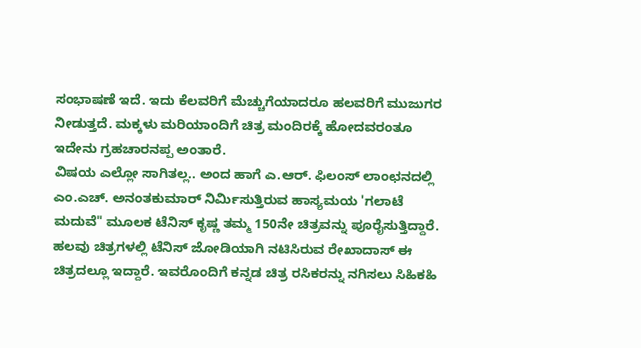ಸಂಭಾಷಣೆ ಇದೆ. ಇದು ಕೆಲವರಿಗೆ ಮೆಚ್ಚುಗೆಯಾದರೂ ಹಲವರಿಗೆ ಮುಜುಗರ ನೀಡುತ್ತದೆ. ಮಕ್ಕಳು ಮರಿಯಾಂದಿಗೆ ಚಿತ್ರ ಮಂದಿರಕ್ಕೆ ಹೋದವರಂತೂ ಇದೇನು ಗ್ರಹಚಾರನಪ್ಪ ಅಂತಾರೆ.
ವಿಷಯ ಎಲ್ಲೋ ಸಾಗಿತಲ್ಲ.. ಅಂದ ಹಾಗೆ ಎ.ಆರ್. ಫಿಲಂಸ್ ಲಾಂಛನದಲ್ಲಿ ಎಂ.ಎಚ್. ಅನಂತಕುಮಾರ್ ನಿರ್ಮಿಸುತ್ತಿರುವ ಹಾಸ್ಯಮಯ 'ಗಲಾಟೆ ಮದುವೆ" ಮೂಲಕ ಟೆನಿಸ್ ಕೃಷ್ಣ ತಮ್ಮ 150ನೇ ಚಿತ್ರವನ್ನು ಪೂರೈಸುತ್ತಿದ್ದಾರೆ.
ಹಲವು ಚಿತ್ರಗಳಲ್ಲಿ ಟೆನಿಸ್ ಜೋಡಿಯಾಗಿ ನಟಿಸಿರುವ ರೇಖಾದಾಸ್ ಈ ಚಿತ್ರದಲ್ಲೂ ಇದ್ದಾರೆ. ಇವರೊಂದಿಗೆ ಕನ್ನಡ ಚಿತ್ರ ರಸಿಕರನ್ನು ನಗಿಸಲು ಸಿಹಿಕಹಿ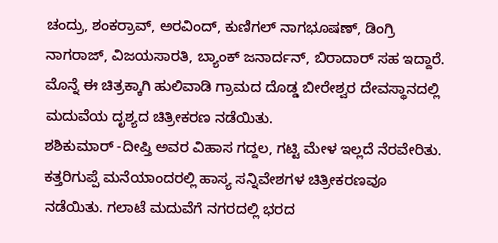ಚಂದ್ರು, ಶಂಕರ್ರಾವ್, ಅರವಿಂದ್, ಕುಣಿಗಲ್ ನಾಗಭೂಷಣ್, ಡಿಂಗ್ರಿ ನಾಗರಾಜ್, ವಿಜಯಸಾರತಿ, ಬ್ಯಾಂಕ್ ಜನಾರ್ದನ್, ಬಿರಾದಾರ್ ಸಹ ಇದ್ದಾರೆ. ಮೊನ್ನೆ ಈ ಚಿತ್ರಕ್ಕಾಗಿ ಹುಲಿವಾಡಿ ಗ್ರಾಮದ ದೊಡ್ಡ ಬೀರೇಶ್ವರ ದೇವಸ್ಥಾನದಲ್ಲಿ ಮದುವೆಯ ದೃಶ್ಯದ ಚಿತ್ರೀಕರಣ ನಡೆಯಿತು.
ಶಶಿಕುಮಾರ್ -ದೀಪ್ತಿ ಅವರ ವಿಹಾಸ ಗದ್ದಲ, ಗಟ್ಟಿ ಮೇಳ ಇಲ್ಲದೆ ನೆರವೇರಿತು. ಕತ್ತರಿಗುಪ್ಪೆ ಮನೆಯಾಂದರಲ್ಲಿ ಹಾಸ್ಯ ಸನ್ನಿವೇಶಗಳ ಚಿತ್ರೀಕರಣವೂ ನಡೆಯಿತು. ಗಲಾಟೆ ಮದುವೆಗೆ ನಗರದಲ್ಲಿ ಭರದ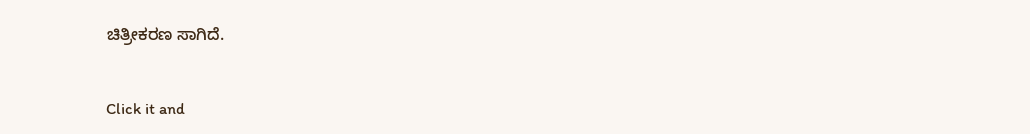ಚಿತ್ರೀಕರಣ ಸಾಗಿದೆ.


Click it and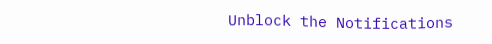Unblock the Notifications